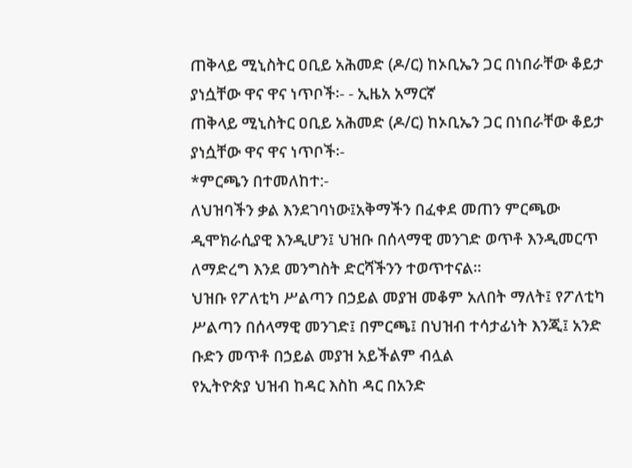ጠቅላይ ሚኒስትር ዐቢይ አሕመድ (ዶ/ር) ከኦቢኤን ጋር በነበራቸው ቆይታ ያነሷቸው ዋና ዋና ነጥቦች፡- - ኢዜአ አማርኛ
ጠቅላይ ሚኒስትር ዐቢይ አሕመድ (ዶ/ር) ከኦቢኤን ጋር በነበራቸው ቆይታ ያነሷቸው ዋና ዋና ነጥቦች፡-
*ምርጫን በተመለከተ:-
ለህዝባችን ቃል እንደገባነው፤አቅማችን በፈቀደ መጠን ምርጫው ዲሞክራሲያዊ እንዲሆን፤ ህዝቡ በሰላማዊ መንገድ ወጥቶ እንዲመርጥ ለማድረግ እንደ መንግስት ድርሻችንን ተወጥተናል።
ህዝቡ የፖለቲካ ሥልጣን በኃይል መያዝ መቆም አለበት ማለት፤ የፖለቲካ ሥልጣን በሰላማዊ መንገድ፤ በምርጫ፤ በህዝብ ተሳታፊነት እንጂ፤ አንድ ቡድን መጥቶ በኃይል መያዝ አይችልም ብሏል
የኢትዮጵያ ህዝብ ከዳር እስከ ዳር በአንድ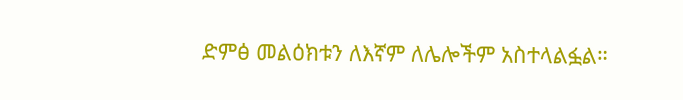ድምፅ መልዕክቱን ለእኛም ለሌሎችም አስተላልፏል።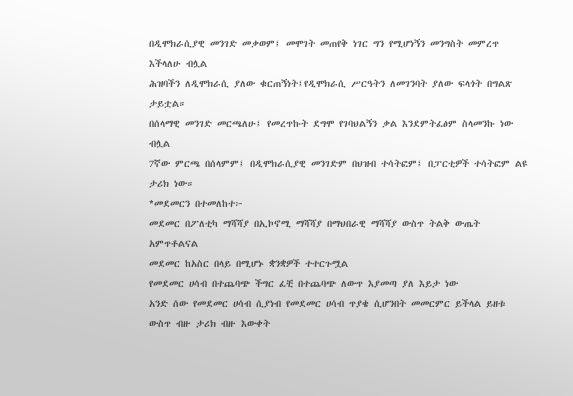በዲሞክራሲያዊ መንገድ መቃወም፤ መሞገት መጠየቅ ነገር ግን የሚሆነኝን መንግስት መምረጥ እችላለሁ ብሏል
ሕዝባችን ለዲሞክራሲ ያለው ቁርጠኝነት፤የዲሞክራሲ ሥርዓትን ለመገንባት ያለው ፍላጎት በግልጽ ታይቷል።
በሰላማዊ መንገድ መርጫለሁ፤ የመረጥኩት ደግሞ የገባህልኝን ቃል እንደምትፈፅም ስላመንኩ ነው ብሏል
7ኛው ምርጫ በሰላምም፤ በዲሞክራሲያዊ መንገድም በህዝብ ተሳትፎም፤ በፓርቲዎች ተሳትፎም ልዩ ታሪክ ነው።
*መደመርን በተመለከተ፦
መደመር በፖለቲካ ማሻሻያ በኢኮኖሚ ማሻሻያ በማህበራዊ ማሻሻያ ውስጥ ትልቅ ውጤት አምጥቶልናል
መደመር ከአስር በላይ በሚሆኑ ቋንቋዎች ተተርጉሟል
የመደመር ሀሳብ በተጨባጭ ችግር ፈቺ በተጨባጭ ለውጥ እያመጣ ያለ እይታ ነው
አንድ ሰው የመደመር ሀሳብ ሲያነብ የመደመር ሀሳብ ጥያቄ ሲሆንበት መመርምር ይችላል ይዘቱ ውስጥ ብዙ ታሪክ ብዙ እውቀት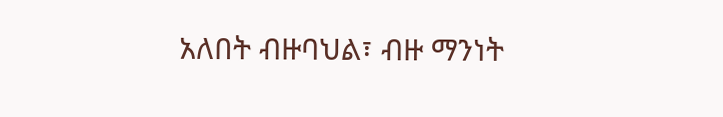አለበት ብዙባህል፣ ብዙ ማንነት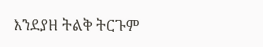እንደያዘ ትልቅ ትርጉም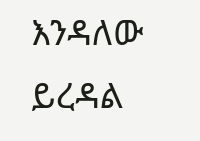እንዳለው ይረዳል